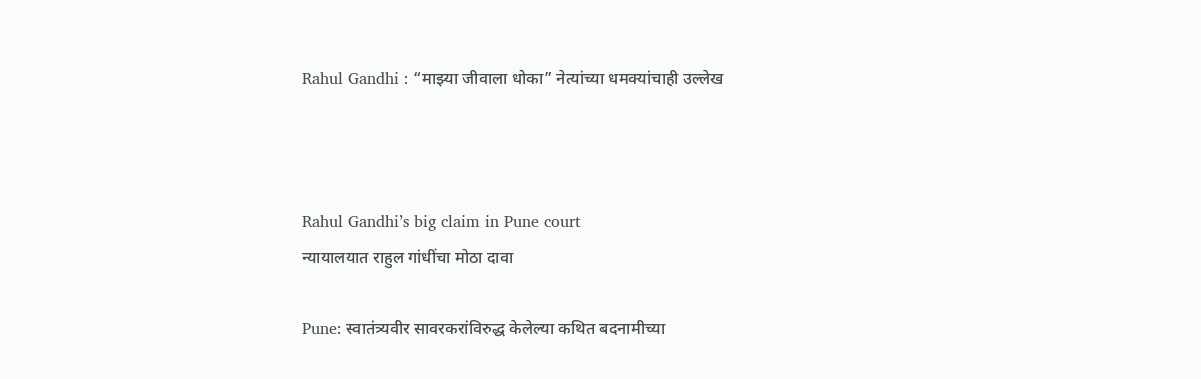Rahul Gandhi : “माझ्या जीवाला धोका” नेत्यांच्या धमक्यांचाही उल्लेख



Rahul Gandhi’s big claim in Pune court
न्यायालयात राहुल गांधींचा मोठा दावा

Pune: स्वातंत्र्यवीर सावरकरांविरुद्ध केलेल्या कथित बदनामीच्या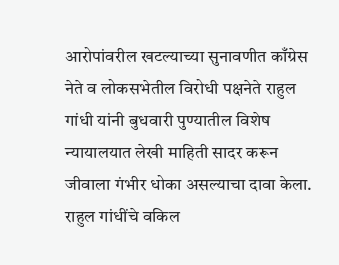आरोपांवरील खटल्याच्या सुनावणीत काँग्रेस नेते व लोकसभेतील विरोधी पक्षनेते राहुल गांधी यांनी बुधवारी पुण्यातील विशेष न्यायालयात लेखी माहिती सादर करून जीवाला गंभीर धोका असल्याचा दावा केला.   राहुल गांधींचे वकिल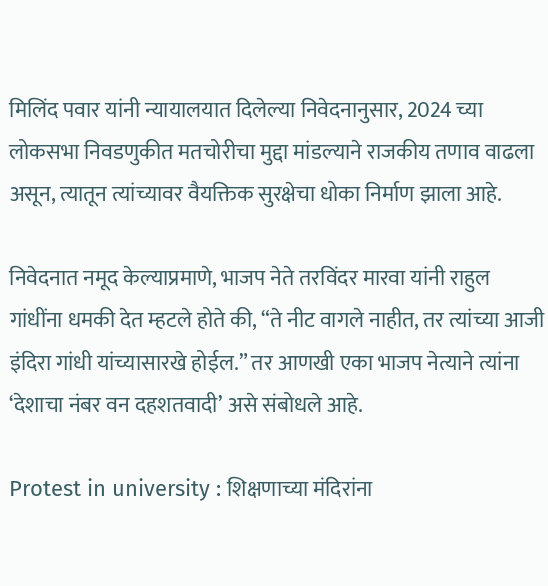मिलिंद पवार यांनी न्यायालयात दिलेल्या निवेदनानुसार, 2024 च्या लोकसभा निवडणुकीत मतचोरीचा मुद्दा मांडल्याने राजकीय तणाव वाढला असून, त्यातून त्यांच्यावर वैयक्तिक सुरक्षेचा धोका निर्माण झाला आहे.

निवेदनात नमूद केल्याप्रमाणे, भाजप नेते तरविंदर मारवा यांनी राहुल गांधींना धमकी देत म्हटले होते की, “ते नीट वागले नाहीत, तर त्यांच्या आजी इंदिरा गांधी यांच्यासारखे होईल.” तर आणखी एका भाजप नेत्याने त्यांना ‘देशाचा नंबर वन दहशतवादी’ असे संबोधले आहे.

Protest in university : शिक्षणाच्या मंदिरांना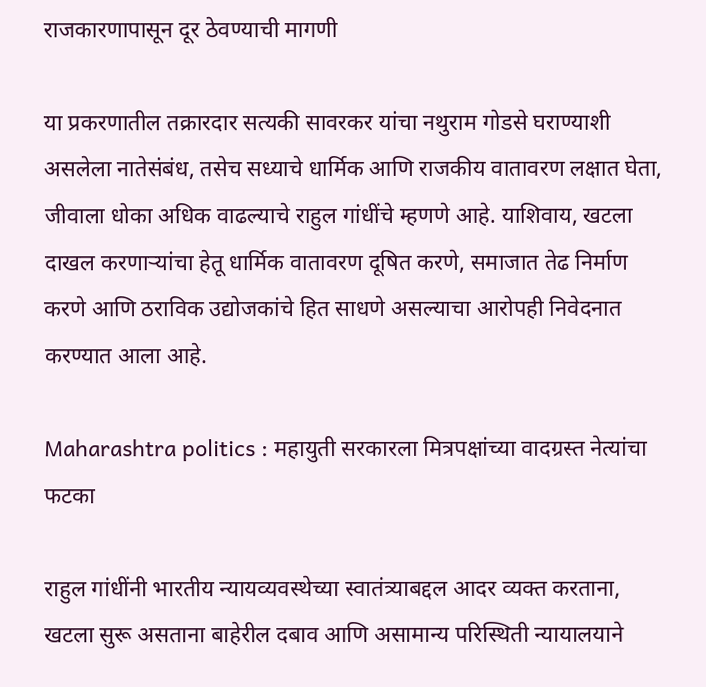राजकारणापासून दूर ठेवण्याची मागणी

या प्रकरणातील तक्रारदार सत्यकी सावरकर यांचा नथुराम गोडसे घराण्याशी असलेला नातेसंबंध, तसेच सध्याचे धार्मिक आणि राजकीय वातावरण लक्षात घेता, जीवाला धोका अधिक वाढल्याचे राहुल गांधींचे म्हणणे आहे. याशिवाय, खटला दाखल करणाऱ्यांचा हेतू धार्मिक वातावरण दूषित करणे, समाजात तेढ निर्माण करणे आणि ठराविक उद्योजकांचे हित साधणे असल्याचा आरोपही निवेदनात करण्यात आला आहे.

Maharashtra politics : महायुती सरकारला मित्रपक्षांच्या वादग्रस्त नेत्यांचा फटका

राहुल गांधींनी भारतीय न्यायव्यवस्थेच्या स्वातंत्र्याबद्दल आदर व्यक्त करताना, खटला सुरू असताना बाहेरील दबाव आणि असामान्य परिस्थिती न्यायालयाने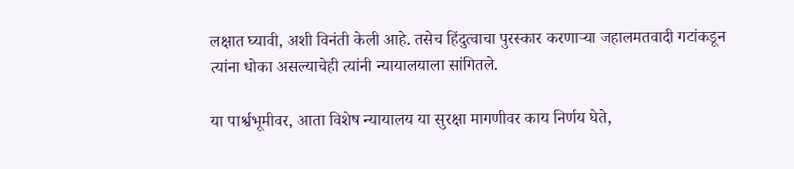लक्षात घ्यावी, अशी विनंती केली आहे. तसेच हिंदुत्वाचा पुरस्कार करणाऱ्या जहालमतवादी गटांकडून त्यांना धोका असल्याचेही त्यांनी न्यायालयाला सांगितले.

या पार्श्वभूमीवर, आता विशेष न्यायालय या सुरक्षा मागणीवर काय निर्णय घेते,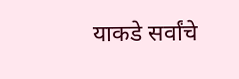याकडे सर्वांचे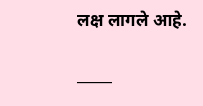लक्ष लागले आहे.

_____